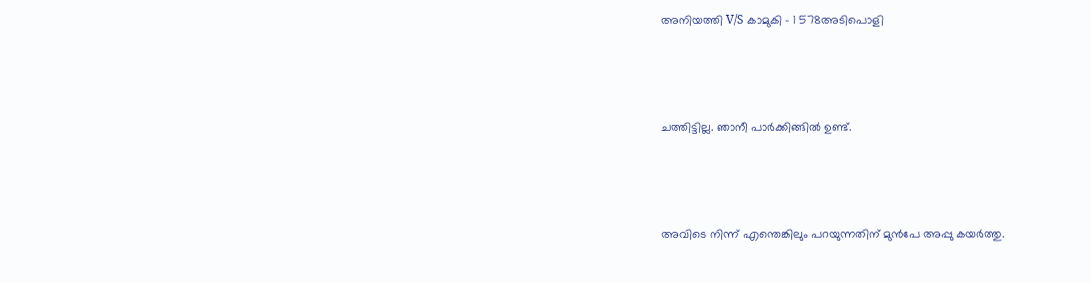അനിയത്തി V/S കാമുകി – 1 578അടിപൊളി



ചത്തിട്ടില്ല. ഞാനീ പാർക്കിങ്ങിൽ ഉണ്ട്.



അവിടെ നിന്ന് എന്തെങ്കിലും പറയുന്നതിന് മുൻപേ അപ്പു കയർത്തു.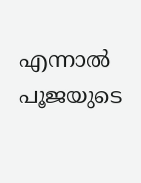എന്നാൽ പൂജയുടെ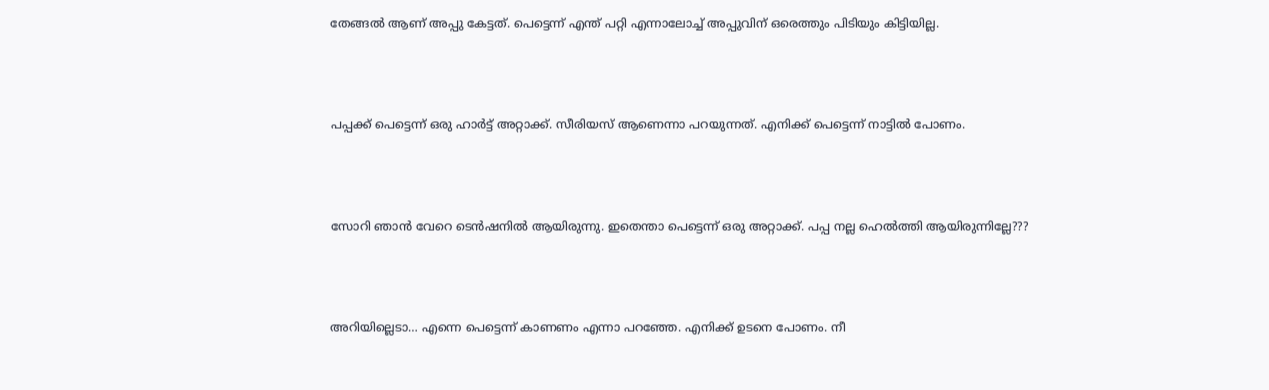തേങ്ങൽ ആണ് അപ്പു കേട്ടത്. പെട്ടെന്ന് എന്ത് പറ്റി എന്നാലോച്ച് അപ്പുവിന് ഒരെത്തും പിടിയും കിട്ടിയില്ല.



പപ്പക്ക് പെട്ടെന്ന് ഒരു ഹാർട്ട്‌ അറ്റാക്ക്. സീരിയസ് ആണെന്നാ പറയുന്നത്. എനിക്ക് പെട്ടെന്ന് നാട്ടിൽ പോണം.



സോറി ഞാൻ വേറെ ടെൻഷനിൽ ആയിരുന്നു. ഇതെന്താ പെട്ടെന്ന് ഒരു അറ്റാക്ക്. പപ്പ നല്ല ഹെൽത്തി ആയിരുന്നില്ലേ???



അറിയില്ലെടാ… എന്നെ പെട്ടെന്ന് കാണണം എന്നാ പറഞ്ഞേ. എനിക്ക് ഉടനെ പോണം. നീ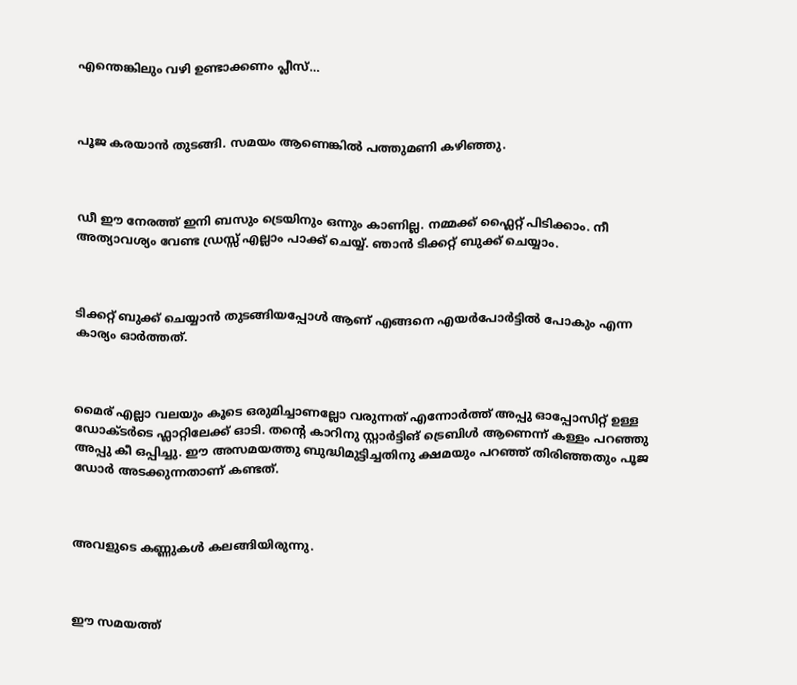എന്തെങ്കിലും വഴി ഉണ്ടാക്കണം പ്ലീസ്…



പൂജ കരയാൻ തുടങ്ങി. സമയം ആണെങ്കിൽ പത്തുമണി കഴിഞ്ഞു.



ഡീ ഈ നേരത്ത് ഇനി ബസും ട്രെയിനും ഒന്നും കാണില്ല. നമ്മക്ക് ഫ്ലൈറ്റ് പിടിക്കാം. നീ അത്യാവശ്യം വേണ്ട ഡ്രസ്സ്‌ എല്ലാം പാക്ക് ചെയ്യ്. ഞാൻ ടിക്കറ്റ് ബുക്ക്‌ ചെയ്യാം.



ടിക്കറ്റ് ബുക്ക്‌ ചെയ്യാൻ തുടങ്ങിയപ്പോൾ ആണ് എങ്ങനെ എയർപോർട്ടിൽ പോകും എന്ന കാര്യം ഓർത്തത്.



മൈര് എല്ലാ വലയും കൂടെ ഒരുമിച്ചാണല്ലോ വരുന്നത് എന്നോർത്ത് അപ്പു ഓപ്പോസിറ്റ് ഉള്ള ഡോക്ടർടെ ഫ്ലാറ്റിലേക്ക് ഓടി. തന്റെ കാറിനു സ്റ്റാർട്ടിങ് ട്രെബിൾ ആണെന്ന് കള്ളം പറഞ്ഞു അപ്പു കീ ഒപ്പിച്ചു. ഈ അസമയത്തു ബുദ്ധിമുട്ടിച്ചതിനു ക്ഷമയും പറഞ്ഞ് തിരിഞ്ഞതും പൂജ ഡോർ അടക്കുന്നതാണ് കണ്ടത്.



അവളുടെ കണ്ണുകൾ കലങ്ങിയിരുന്നു.



ഈ സമയത്ത്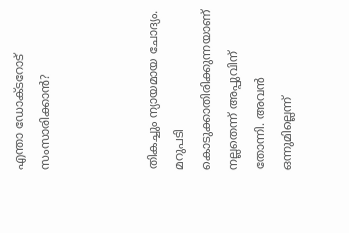എന്താ ഡോക്ടറോട് സംസാരിക്കാൻ?



തികച്ചും ന്യായമായ ചോദ്യം. മറുപടി കൊടുക്കാതിരിക്കുന്നയാണ് നല്ലതെന്ന് അപ്പുവിന് തോന്നി. അവൻ ഒന്നുമില്ലെന്ന്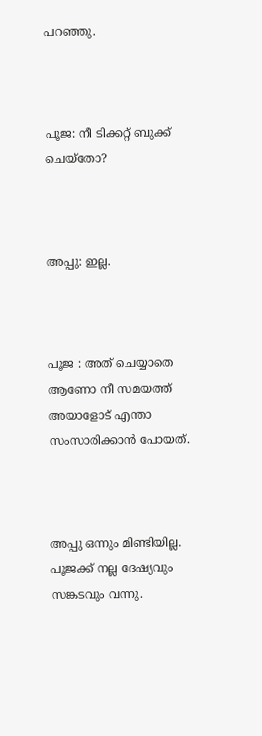പറഞ്ഞു.



പൂജ: നീ ടിക്കറ്റ് ബുക്ക്‌ ചെയ്തോ?



അപ്പു: ഇല്ല.



പൂജ : അത്‌ ചെയ്യാതെ ആണോ നീ സമയത്ത് അയാളോട് എന്താ സംസാരിക്കാൻ പോയത്.



അപ്പു ഒന്നും മിണ്ടിയില്ല. പൂജക്ക്‌ നല്ല ദേഷ്യവും സങ്കടവും വന്നു.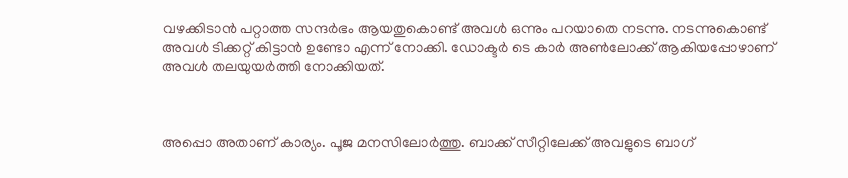വഴക്കിടാൻ പറ്റാത്ത സന്ദർഭം ആയതുകൊണ്ട് അവൾ ഒന്നും പറയാതെ നടന്നു. നടന്നുകൊണ്ട് അവൾ ടിക്കറ്റ് കിട്ടാൻ ഉണ്ടോ എന്ന് നോക്കി. ഡോക്ടർ ടെ കാർ അൺലോക്ക് ആകിയപ്പോഴാണ് അവൾ തലയുയർത്തി നോക്കിയത്.



അപ്പൊ അതാണ് കാര്യം. പൂജ മനസിലോർത്തു. ബാക്ക് സീറ്റിലേക്ക് അവളുടെ ബാഗ്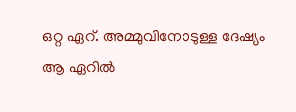ഒറ്റ ഏറ്. അമ്മുവിനോടുള്ള ദേഷ്യം ആ ഏറിൽ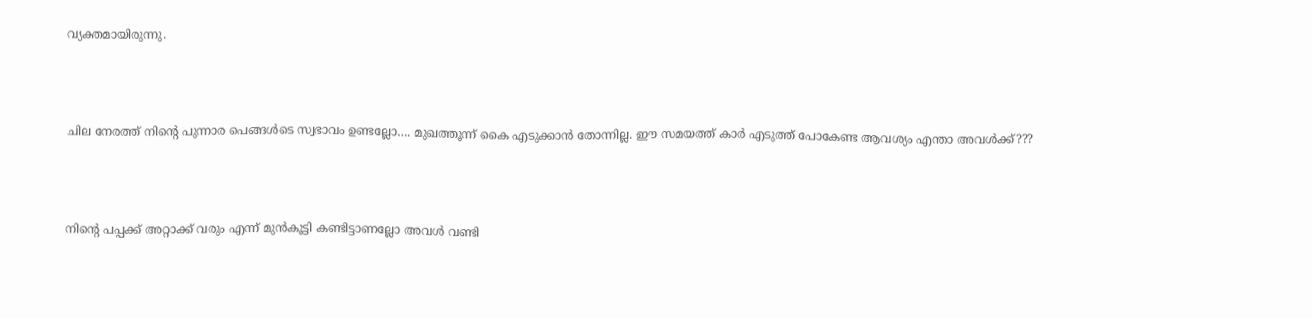വ്യക്തമായിരുന്നു.



ചില നേരത്ത് നിന്റെ പുന്നാര പെങ്ങൾടെ സ്വഭാവം ഉണ്ടല്ലോ…. മുഖത്തൂന്ന് കൈ എടുക്കാൻ തോന്നില്ല. ഈ സമയത്ത് കാർ എടുത്ത് പോകേണ്ട ആവശ്യം എന്താ അവൾക്ക്???



നിന്റെ പപ്പക്ക് അറ്റാക്ക് വരും എന്ന് മുൻകൂട്ടി കണ്ടിട്ടാണല്ലോ അവൾ വണ്ടി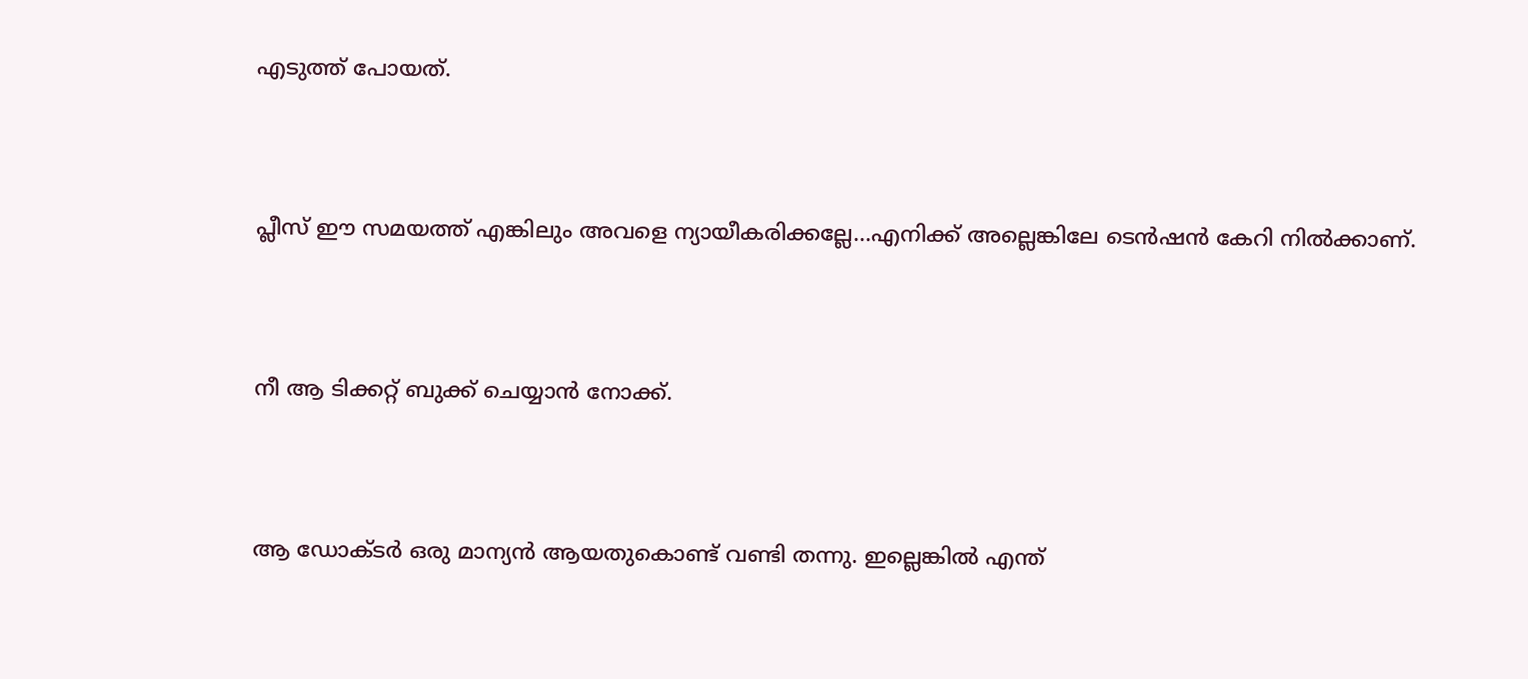എടുത്ത് പോയത്.



പ്ലീസ് ഈ സമയത്ത് എങ്കിലും അവളെ ന്യായീകരിക്കല്ലേ…എനിക്ക് അല്ലെങ്കിലേ ടെൻഷൻ കേറി നിൽക്കാണ്.



നീ ആ ടിക്കറ്റ് ബുക്ക്‌ ചെയ്യാൻ നോക്ക്.



ആ ഡോക്ടർ ഒരു മാന്യൻ ആയതുകൊണ്ട് വണ്ടി തന്നു. ഇല്ലെങ്കിൽ എന്ത്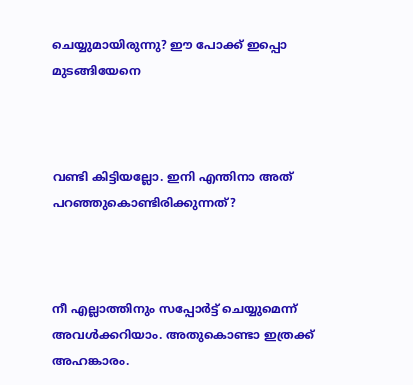ചെയ്യുമായിരുന്നു? ഈ പോക്ക് ഇപ്പൊ മുടങ്ങിയേനെ



വണ്ടി കിട്ടിയല്ലോ. ഇനി എന്തിനാ അത്‌ പറഞ്ഞുകൊണ്ടിരിക്കുന്നത്?



നീ എല്ലാത്തിനും സപ്പോർട്ട് ചെയ്യുമെന്ന് അവൾക്കറിയാം. അതുകൊണ്ടാ ഇത്രക്ക് അഹങ്കാരം.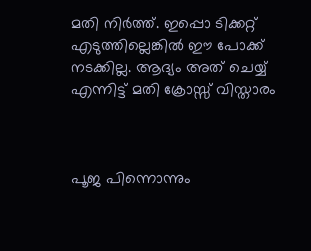മതി നിർത്ത്. ഇപ്പൊ ടിക്കറ്റ് എടുത്തില്ലെങ്കിൽ ഈ പോക്ക് നടക്കില്ല. ആദ്യം അത്‌ ചെയ്യ് എന്നിട്ട് മതി ക്രോസ്സ് വിസ്താരം



പൂജ പിന്നൊന്നും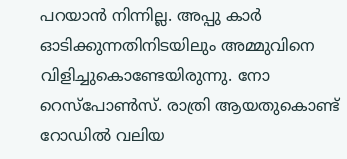പറയാൻ നിന്നില്ല. അപ്പു കാർ ഓടിക്കുന്നതിനിടയിലും അമ്മുവിനെ വിളിച്ചുകൊണ്ടേയിരുന്നു. നോ റെസ്പോൺസ്. രാത്രി ആയതുകൊണ്ട് റോഡിൽ വലിയ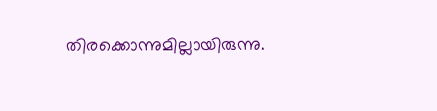തിരക്കൊന്നുമില്ലായിരുന്നു.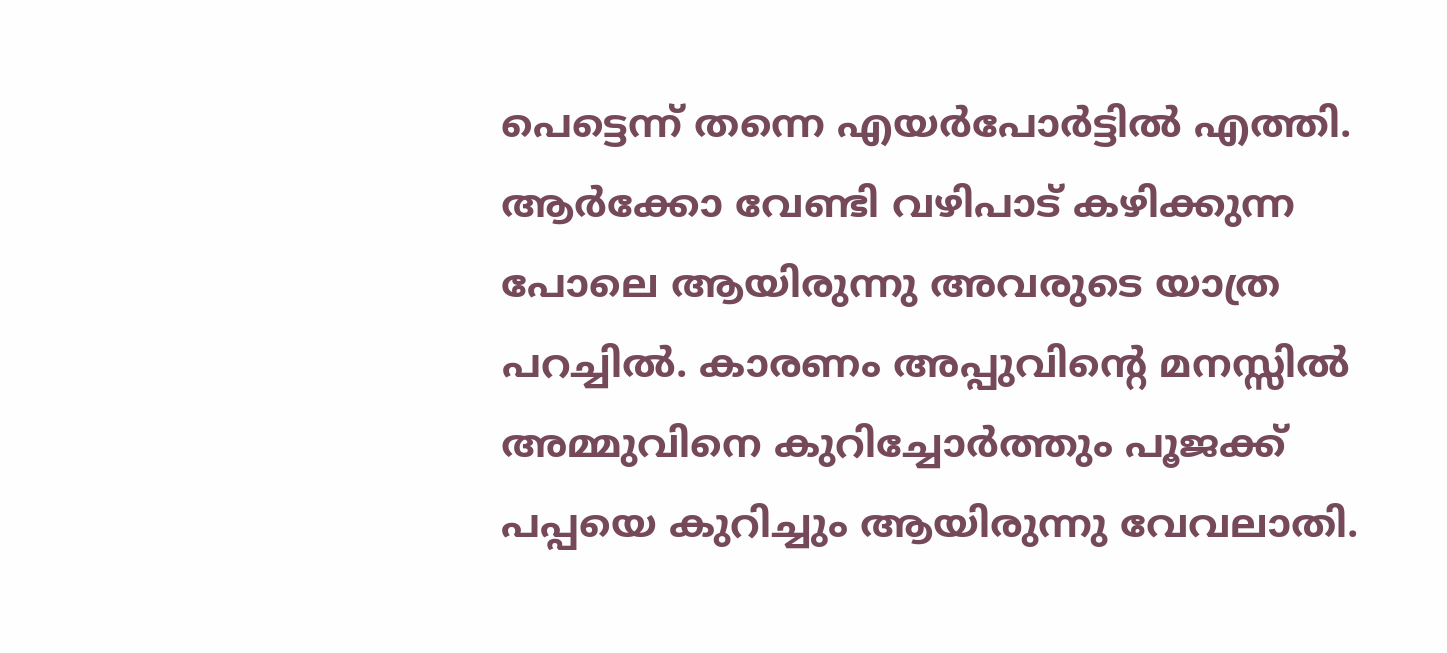പെട്ടെന്ന് തന്നെ എയർപോർട്ടിൽ എത്തി. ആർക്കോ വേണ്ടി വഴിപാട് കഴിക്കുന്ന പോലെ ആയിരുന്നു അവരുടെ യാത്ര പറച്ചിൽ. കാരണം അപ്പുവിന്റെ മനസ്സിൽ അമ്മുവിനെ കുറിച്ചോർത്തും പൂജക്ക്‌ പപ്പയെ കുറിച്ചും ആയിരുന്നു വേവലാതി.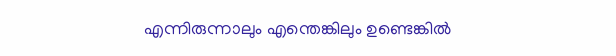എന്നിരുന്നാലും എന്തെങ്കിലും ഉണ്ടെങ്കിൽ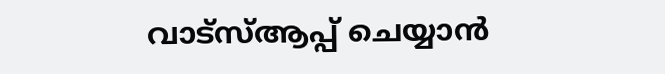വാട്സ്ആപ്പ് ചെയ്യാൻ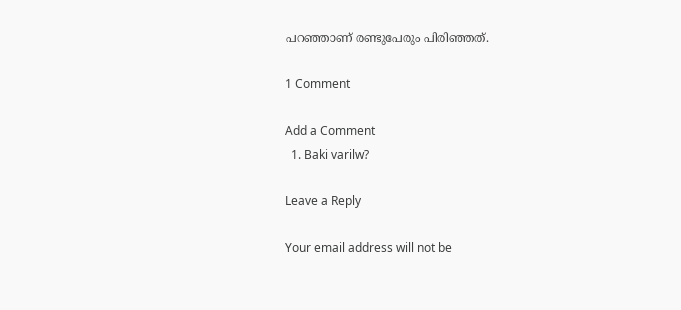പറഞ്ഞാണ് രണ്ടുപേരും പിരിഞ്ഞത്.

1 Comment

Add a Comment
  1. Baki varilw?

Leave a Reply

Your email address will not be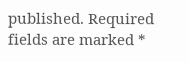published. Required fields are marked *